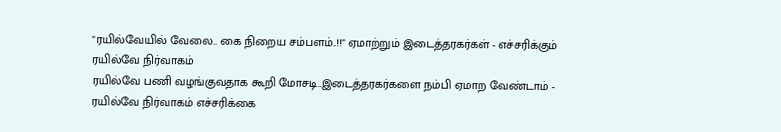"ரயில்வேயில் வேலை.. கை நிறைய சம்பளம்..!!" ஏமாற்றும் இடைத்தரகர்கள் - எச்சரிக்கும் ரயில்வே நிர்வாகம்
ரயில்வே பணி வழங்குவதாக கூறி மோசடி..இடைத்தரகர்களை நம்பி ஏமாற வேண்டாம் - ரயில்வே நிர்வாகம் எச்சரிக்கை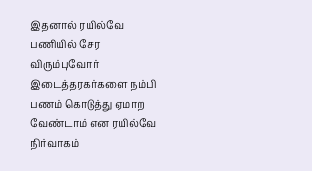இதனால் ரயில்வே பணியில் சேர விரும்புவோர் இடைத்தரகர்களை நம்பி பணம் கொடுத்து ஏமாற வேண்டாம் என ரயில்வே நிர்வாகம்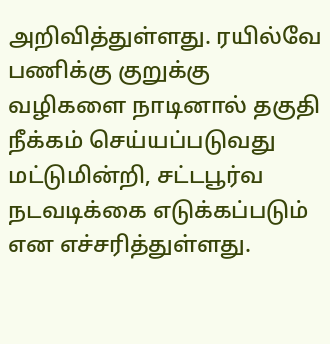அறிவித்துள்ளது. ரயில்வே பணிக்கு குறுக்கு வழிகளை நாடினால் தகுதி நீக்கம் செய்யப்படுவது மட்டுமின்றி, சட்டபூர்வ நடவடிக்கை எடுக்கப்படும் என எச்சரித்துள்ளது.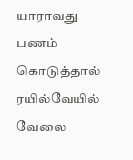யாராவது பணம் கொடுத்தால் ரயில்வேயில் வேலை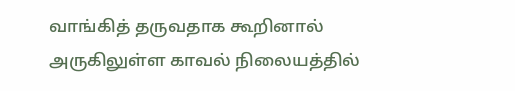வாங்கித் தருவதாக கூறினால் அருகிலுள்ள காவல் நிலையத்தில்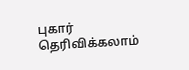புகார் தெரிவிக்கலாம்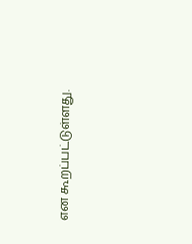என கூறப்பட்டுள்ளது.